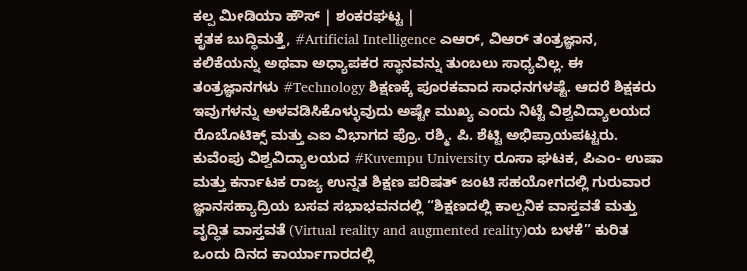ಕಲ್ಪ ಮೀಡಿಯಾ ಹೌಸ್ | ಶಂಕರಘಟ್ಟ |
ಕೃತಕ ಬುದ್ಧಿಮತ್ತೆ, #Artificial Intelligence ಎಆರ್, ವಿಆರ್ ತಂತ್ರಜ್ಞಾನ, ಕಲಿಕೆಯನ್ನು ಅಥವಾ ಅಧ್ಯಾಪಕರ ಸ್ಥಾನವನ್ನು ತುಂಬಲು ಸಾಧ್ಯವಿಲ್ಲ. ಈ ತಂತ್ರಜ್ಞಾನಗಳು #Technology ಶಿಕ್ಷಣಕ್ಕೆ ಪೂರಕವಾದ ಸಾಧನಗಳಷ್ಟೆ. ಆದರೆ ಶಿಕ್ಷಕರು ಇವುಗಳನ್ನು ಅಳವಡಿಸಿಕೊಳ್ಳುವುದು ಅಷ್ಟೇ ಮುಖ್ಯ ಎಂದು ನಿಟ್ಟೆ ವಿಶ್ವವಿದ್ಯಾಲಯದ ರೊಬೊಟಿಕ್ಸ್ ಮತ್ತು ಎಐ ವಿಭಾಗದ ಪ್ರೊ. ರಶ್ಮಿ. ಪಿ. ಶೆಟ್ಟಿ ಅಭಿಪ್ರಾಯಪಟ್ಟರು.
ಕುವೆಂಪು ವಿಶ್ವವಿದ್ಯಾಲಯದ #Kuvempu University ರೂಸಾ ಘಟಕ, ಪಿಎಂ- ಉಷಾ ಮತ್ತು ಕರ್ನಾಟಕ ರಾಜ್ಯ ಉನ್ನತ ಶಿಕ್ಷಣ ಪರಿಷತ್ ಜಂಟಿ ಸಹಯೋಗದಲ್ಲಿ ಗುರುವಾರ ಜ್ಞಾನಸಹ್ಯಾದ್ರಿಯ ಬಸವ ಸಭಾಭವನದಲ್ಲಿ “ಶಿಕ್ಷಣದಲ್ಲಿ ಕಾಲ್ಪನಿಕ ವಾಸ್ತವತೆ ಮತ್ತು ವೃದ್ಧಿತ ವಾಸ್ತವತೆ (Virtual reality and augmented reality)ಯ ಬಳಕೆ” ಕುರಿತ ಒಂದು ದಿನದ ಕಾರ್ಯಾಗಾರದಲ್ಲಿ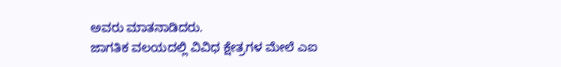ಅವರು ಮಾತನಾಡಿದರು.
ಜಾಗತಿಕ ವಲಯದಲ್ಲಿ ವಿವಿಧ ಕ್ಷೇತ್ರಗಳ ಮೇಲೆ ಎಐ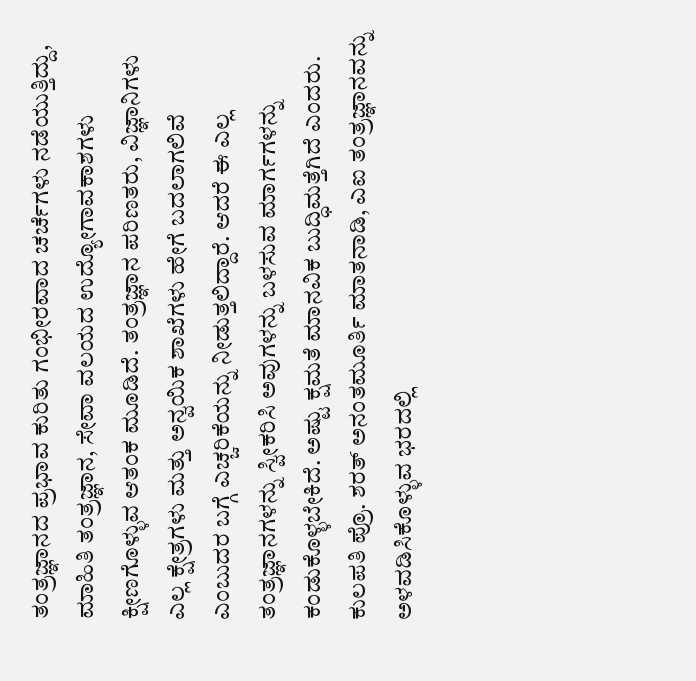ತಂತ್ರಜ್ಞಾನದ ಪ್ರಭಾವ ಕುರಿತು ಗಂಭೀರವಾದ ಚರ್ಚೆಗಳು ನಡೆಯುತ್ತಿದ್ದು, ಮಾಹಿತಿ ತಂತ್ರಜ್ಞಾನ, ಸೇವಾ ವಲಯದ ಉದ್ಯೋಗಾವಕಾಶಗಳು ಕ್ಷೀಣಗೊಳ್ಳುವ ಆತಂಕ ಮೂಡಿದೆ. ತಂತ್ರಜ್ಞಾನ ಪರಿಣತರು, ವಿಜ್ಞಾನಿಗಳು ಎಲ್ಲ ಕ್ಷೇತ್ರಗಳು ಮತ್ತು ಅನ್ವಯಿಕ ಶಾಖೆಗಳು ಹೇಗೆ ಬದಲಾಗಲಿವೆ ಎಂಬುದರ ಬಗ್ಗೆ ಎಚ್ಚರಿಕೆಯನ್ನು ನೀಡುತ್ತಲಿದ್ದಾರೆ. ಆದರೆ ಈ ಎಲ್ಲ ತಂತ್ರಜ್ಞಾನಗಳನ್ನು ಸ್ವೀಕರಿಸಿ ಅವುಗಳನ್ನು ಬಳಸುವ ಮಾರ್ಗಗಳನ್ನು ಕಂಡುಕೊಳ್ಳಬೇಕಿದೆ. ಅಷ್ಟು ಕ್ಷಮತೆ ಮಾನವಿಕ ಬುದ್ಧಿಮತ್ತೆಗಿದೆ ಎಂದರು.
ಕುಲಪತಿ ಪ್ರೊ. ಶರತ್ ಅನಂತಮೂರ್ತಿ ಮಾತನಾಡಿ, ಎಐ ತಂತ್ರಜ್ಞಾನವನ್ನು ಅಳವಡಿಸಿಕೊಳ್ಳುವ ಭರದಲ್ಲಿ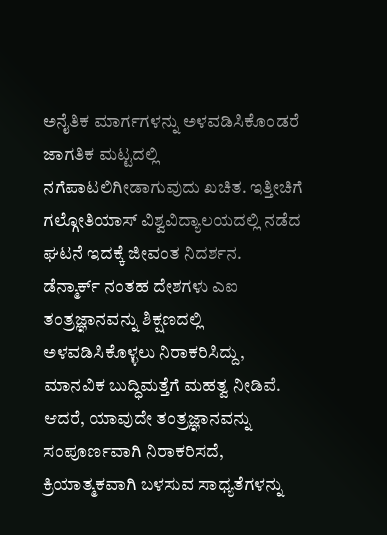ಅನೈತಿಕ ಮಾರ್ಗಗಳನ್ನು ಅಳವಡಿಸಿಕೊಂಡರೆ ಜಾಗತಿಕ ಮಟ್ಟದಲ್ಲಿ ನಗೆಪಾಟಲಿಗೀಡಾಗುವುದು ಖಚಿತ. ಇತ್ತೀಚಿಗೆ ಗಲ್ಗೋತಿಯಾಸ್ ವಿಶ್ವವಿದ್ಯಾಲಯದಲ್ಲಿ ನಡೆದ ಘಟನೆ ಇದಕ್ಕೆ ಜೀವಂತ ನಿದರ್ಶನ.
ಡೆನ್ಮಾರ್ಕ್ ನಂತಹ ದೇಶಗಳು ಎಐ ತಂತ್ರಜ್ಞಾನವನ್ನು ಶಿಕ್ಷಣದಲ್ಲಿ ಅಳವಡಿಸಿಕೊಳ್ಳಲು ನಿರಾಕರಿಸಿದ್ದು, ಮಾನವಿಕ ಬುದ್ಧಿಮತ್ತೆಗೆ ಮಹತ್ವ ನೀಡಿವೆ. ಆದರೆ, ಯಾವುದೇ ತಂತ್ರಜ್ಞಾನವನ್ನು ಸಂಪೂರ್ಣವಾಗಿ ನಿರಾಕರಿಸದೆ, ಕ್ರಿಯಾತ್ಮಕವಾಗಿ ಬಳಸುವ ಸಾಧ್ಯತೆಗಳನ್ನು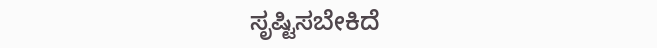ಸೃಷ್ಟಿಸಬೇಕಿದೆ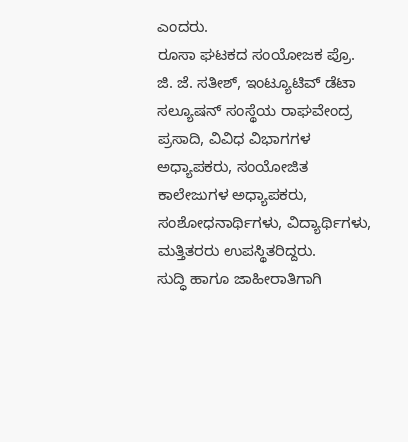ಎಂದರು.
ರೂಸಾ ಘಟಕದ ಸಂಯೋಜಕ ಪ್ರೊ. ಜಿ. ಜೆ. ಸತೀಶ್, ಇಂಟ್ಯೂಟಿವ್ ಡೆಟಾ ಸಲ್ಯೂಷನ್ ಸಂಸ್ಥೆಯ ರಾಘವೇಂದ್ರ ಪ್ರಸಾದಿ, ವಿವಿಧ ವಿಭಾಗಗಳ ಅಧ್ಯಾಪಕರು, ಸಂಯೋಜಿತ ಕಾಲೇಜುಗಳ ಅಧ್ಯಾಪಕರು, ಸಂಶೋಧನಾರ್ಥಿಗಳು, ವಿದ್ಯಾರ್ಥಿಗಳು, ಮತ್ತಿತರರು ಉಪಸ್ಥಿತರಿದ್ದರು.
ಸುದ್ಧಿ ಹಾಗೂ ಜಾಹೀರಾತಿಗಾಗಿ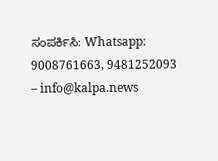ಸಂಪರ್ಕಿಸಿ: Whatsapp: 9008761663, 9481252093 – info@kalpa.news